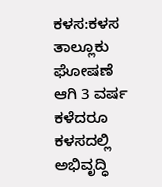ಕಳಸ:ಕಳಸ ತಾಲ್ಲೂಕು ಘೋಷಣೆ ಆಗಿ 3 ವರ್ಷ ಕಳೆದರೂ ಕಳಸದಲ್ಲಿ ಅಭಿವೃದ್ಧಿ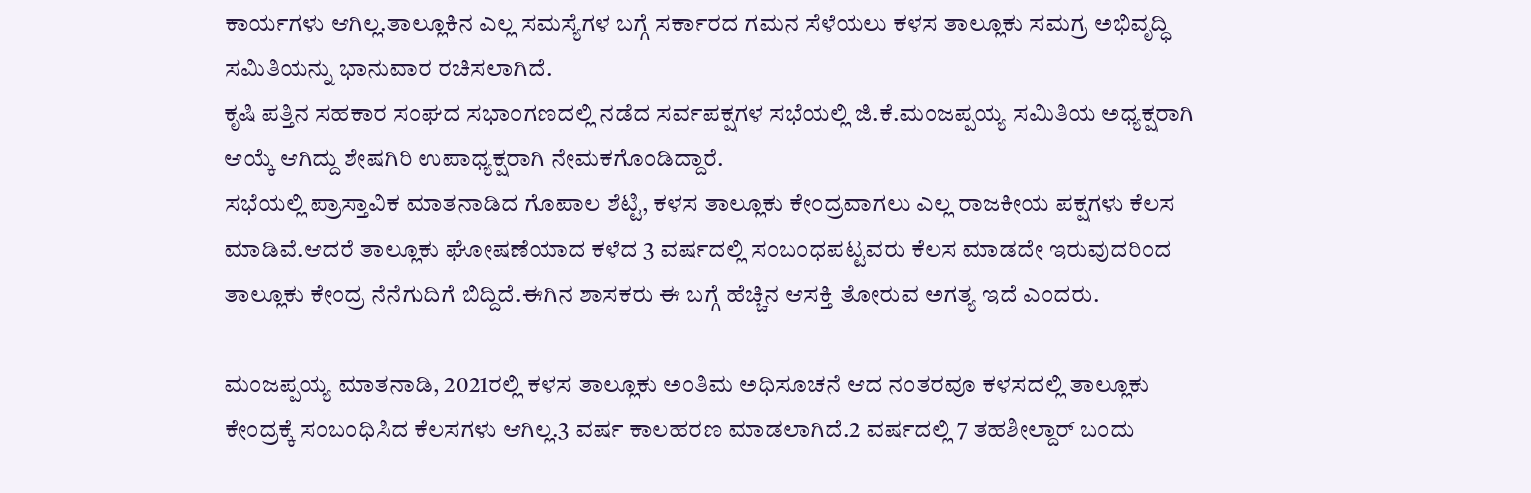ಕಾರ್ಯಗಳು ಆಗಿಲ್ಲ.ತಾಲ್ಲೂಕಿನ ಎಲ್ಲ ಸಮಸ್ಯೆಗಳ ಬಗ್ಗೆ ಸರ್ಕಾರದ ಗಮನ ಸೆಳೆಯಲು ಕಳಸ ತಾಲ್ಲೂಕು ಸಮಗ್ರ ಅಭಿವೃದ್ಧಿ ಸಮಿತಿಯನ್ನು ಭಾನುವಾರ ರಚಿಸಲಾಗಿದೆ.
ಕೃಷಿ ಪತ್ತಿನ ಸಹಕಾರ ಸಂಘದ ಸಭಾಂಗಣದಲ್ಲಿ ನಡೆದ ಸರ್ವಪಕ್ಷಗಳ ಸಭೆಯಲ್ಲಿ ಜಿ.ಕೆ.ಮಂಜಪ್ಪಯ್ಯ ಸಮಿತಿಯ ಅಧ್ಯಕ್ಷರಾಗಿ ಆಯ್ಕೆ ಆಗಿದ್ದು ಶೇಷಗಿರಿ ಉಪಾಧ್ಯಕ್ಷರಾಗಿ ನೇಮಕಗೊಂಡಿದ್ದಾರೆ.
ಸಭೆಯಲ್ಲಿ ಪ್ರಾಸ್ತಾವಿಕ ಮಾತನಾಡಿದ ಗೊಪಾಲ ಶೆಟ್ಟಿ, ಕಳಸ ತಾಲ್ಲೂಕು ಕೇಂದ್ರವಾಗಲು ಎಲ್ಲ ರಾಜಕೀಯ ಪಕ್ಷಗಳು ಕೆಲಸ ಮಾಡಿವೆ.ಆದರೆ ತಾಲ್ಲೂಕು ಘೋಷಣೆಯಾದ ಕಳೆದ 3 ವರ್ಷದಲ್ಲಿ ಸಂಬಂಧಪಟ್ಟವರು ಕೆಲಸ ಮಾಡದೇ ಇರುವುದರಿಂದ ತಾಲ್ಲೂಕು ಕೇಂದ್ರ ನೆನೆಗುದಿಗೆ ಬಿದ್ದಿದೆ.ಈಗಿನ ಶಾಸಕರು ಈ ಬಗ್ಗೆ ಹೆಚ್ಚಿನ ಆಸಕ್ತಿ ತೋರುವ ಅಗತ್ಯ ಇದೆ ಎಂದರು.

ಮಂಜಪ್ಪಯ್ಯ ಮಾತನಾಡಿ, 2021ರಲ್ಲಿ ಕಳಸ ತಾಲ್ಲೂಕು ಅಂತಿಮ ಅಧಿಸೂಚನೆ ಆದ ನಂತರವೂ ಕಳಸದಲ್ಲಿ ತಾಲ್ಲೂಕು ಕೇಂದ್ರಕ್ಕೆ ಸಂಬಂಧಿಸಿದ ಕೆಲಸಗಳು ಆಗಿಲ್ಲ.3 ವರ್ಷ ಕಾಲಹರಣ ಮಾಡಲಾಗಿದೆ.2 ವರ್ಷದಲ್ಲಿ 7 ತಹಶೀಲ್ದಾರ್ ಬಂದು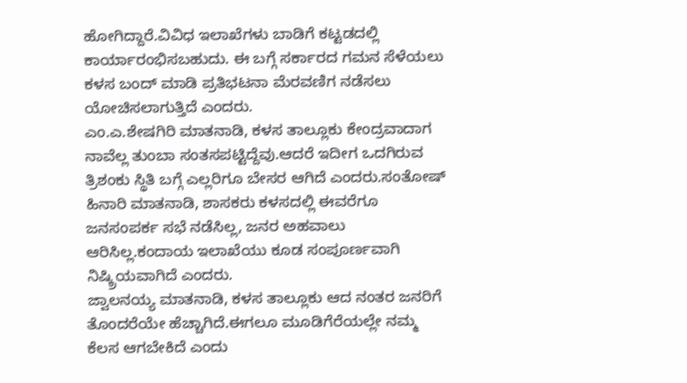ಹೋಗಿದ್ದಾರೆ.ವಿವಿಧ ಇಲಾಖೆಗಳು ಬಾಡಿಗೆ ಕಟ್ಟಡದಲ್ಲಿ ಕಾರ್ಯಾರಂಭಿಸಬಹುದು. ಈ ಬಗ್ಗೆ ಸರ್ಕಾರದ ಗಮನ ಸೆಳೆಯಲು ಕಳಸ ಬಂದ್ ಮಾಡಿ ಪ್ರತಿಭಟನಾ ಮೆರವಣಿಗ ನಡೆಸಲು ಯೋಚಿಸಲಾಗುತ್ತಿದೆ ಎಂದರು.
ಎಂ.ಎ.ಶೇಷಗಿರಿ ಮಾತನಾಡಿ, ಕಳಸ ತಾಲ್ಲೂಕು ಕೇಂದ್ರವಾದಾಗ ನಾವೆಲ್ಲ ತುಂಬಾ ಸಂತಸಪಟ್ಟಿದ್ದೆವು.ಆದರೆ ಇದೀಗ ಒದಗಿರುವ ತ್ರಿಶಂಕು ಸ್ಥಿತಿ ಬಗ್ಗೆ ಎಲ್ಲರಿಗೂ ಬೇಸರ ಆಗಿದೆ ಎಂದರು.ಸಂತೋಷ್ ಹಿನಾರಿ ಮಾತನಾಡಿ, ಶಾಸಕರು ಕಳಸದಲ್ಲಿ ಈವರೆಗೂ ಜನಸಂಪರ್ಕ ಸಭೆ ನಡೆಸಿಲ್ಲ, ಜನರ ಅಹವಾಲು ಆರಿಸಿಲ್ಲ.ಕಂದಾಯ ಇಲಾಖೆಯು ಕೂಡ ಸಂಪೂರ್ಣವಾಗಿ ನಿಷ್ಕ್ರಿಯವಾಗಿದೆ ಎಂದರು.
ಜ್ವಾಲನಯ್ಯ ಮಾತನಾಡಿ, ಕಳಸ ತಾಲ್ಲೂಕು ಆದ ನಂತರ ಜನರಿಗೆ ತೊಂದರೆಯೇ ಹೆಚ್ಚಾಗಿದೆ.ಈಗಲೂ ಮೂಡಿಗೆರೆಯಲ್ಲೇ ನಮ್ಮ ಕೆಲಸ ಆಗಬೇಕಿದೆ ಎಂದು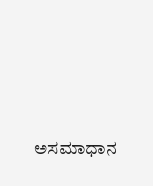ಅಸಮಾಧಾನ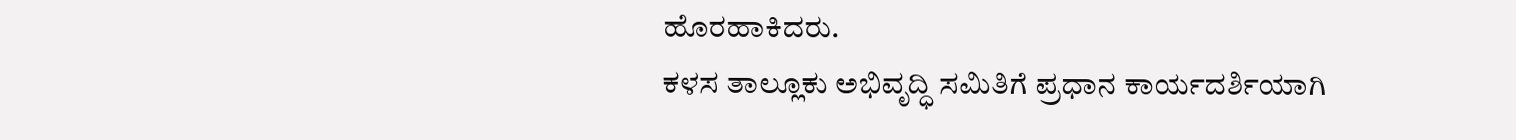ಹೊರಹಾಕಿದರು.
ಕಳಸ ತಾಲ್ಲೂಕು ಅಭಿವೃದ್ಧಿ ಸಮಿತಿಗೆ ಪ್ರಧಾನ ಕಾರ್ಯದರ್ಶಿಯಾಗಿ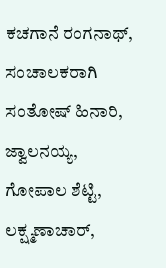ಕಚಗಾನೆ ರಂಗನಾಥ್, ಸಂಚಾಲಕರಾಗಿ ಸಂತೋಷ್ ಹಿನಾರಿ, ಜ್ವಾಲನಯ್ಯ, ಗೋಪಾಲ ಶೆಟ್ಟಿ, ಲಕ್ಷ್ಮಣಾಚಾರ್,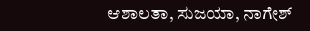ಆಶಾಲತಾ, ಸುಜಯಾ, ನಾಗೇಶ್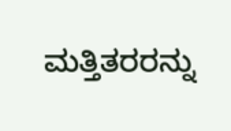ಮತ್ತಿತರರನ್ನು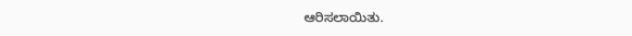ಆರಿಸಲಾಯಿತು.